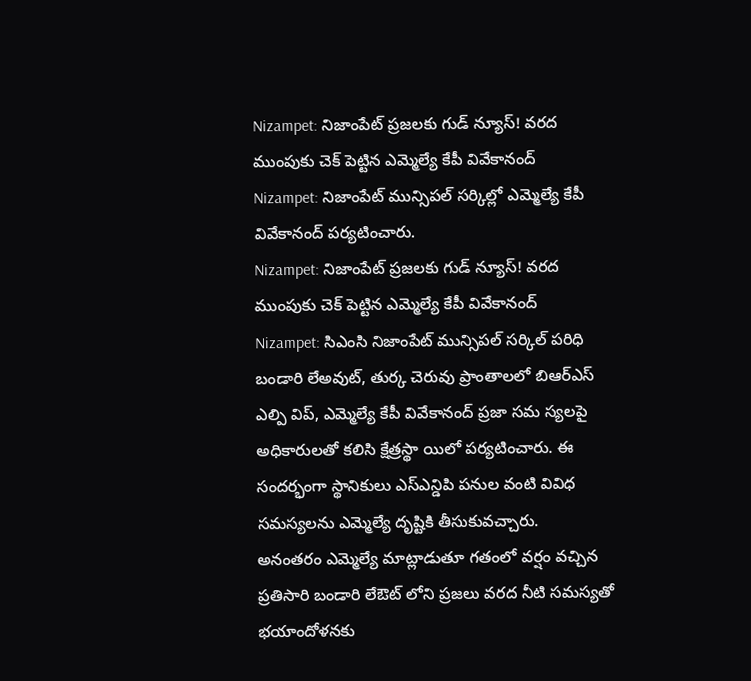Nizampet: నిజాంపేట్ ప్రజలకు గుడ్ న్యూస్! వరద ముంపుకు చెక్ పెట్టిన ఎమ్మెల్యే కేపీ వివేకానంద్
Nizampet: నిజాంపేట్ మున్సిపల్ సర్కిల్లో ఎమ్మెల్యే కేపీ వివేకానంద్ పర్యటించారు.
Nizampet: నిజాంపేట్ ప్రజలకు గుడ్ న్యూస్! వరద ముంపుకు చెక్ పెట్టిన ఎమ్మెల్యే కేపీ వివేకానంద్
Nizampet: సిఎంసి నిజాంపేట్ మున్సిపల్ సర్కిల్ పరిధి బండారి లేఅవుట్, తుర్క చెరువు ప్రాంతాలలో బిఆర్ఎస్ ఎల్పి విప్, ఎమ్మెల్యే కేపీ వివేకానంద్ ప్రజా సమ స్యలపై అధికారులతో కలిసి క్షేత్రస్థా యిలో పర్యటించారు. ఈ సందర్భంగా స్థానికులు ఎస్ఎన్డిపి పనుల వంటి వివిధ సమస్యలను ఎమ్మెల్యే దృష్టికి తీసుకువచ్చారు.
అనంతరం ఎమ్మెల్యే మాట్లాడుతూ గతంలో వర్షం వచ్చిన ప్రతిసారి బండారి లేఔట్ లోని ప్రజలు వరద నీటి సమస్యతో భయాందోళనకు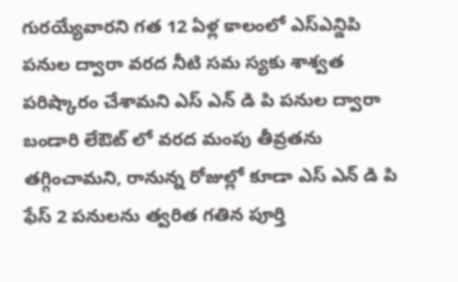గురయ్యేవారని గత 12 ఏళ్ల కాలంలో ఎస్ఎన్డిపి పనుల ద్వారా వరద నీటి సమ స్యకు శాశ్వత పరిష్కారం చేశామని ఎస్ ఎన్ డి పి పనుల ద్వారా బండారి లేఔట్ లో వరద మంపు తీవ్రతను తగ్గించామని, రానున్న రోజుల్లో కూడా ఎస్ ఎన్ డి పి ఫేస్ 2 పనులను త్వరిత గతిన పూర్తి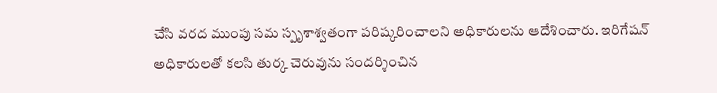చేసి వరద ముంపు సమ స్పృశాశ్వతంగా పరిష్కరించాలని అధికారులను ఆదేశించారు. ఇరిగేషన్
అధికారులతో కలసి తుర్క చెరువును సందర్శించిన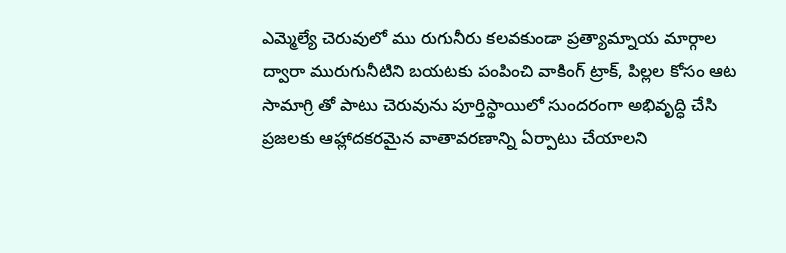ఎమ్మెల్యే చెరువులో ము రుగునీరు కలవకుండా ప్రత్యామ్నాయ మార్గాల ద్వారా మురుగునీటిని బయటకు పంపించి వాకింగ్ ట్రాక్, పిల్లల కోసం ఆట సామాగ్రి తో పాటు చెరువును పూర్తిస్థాయిలో సుందరంగా అభివృద్ధి చేసి ప్రజలకు ఆహ్లాదకరమైన వాతావరణాన్ని ఏర్పాటు చేయాలని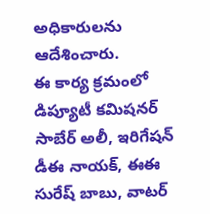అధికారులను ఆదేశించారు.
ఈ కార్య క్రమంలో డిప్యూటీ కమిషనర్ సాబేర్ అలీ, ఇరిగేషన్ డీఈ నాయక్, ఈఈ సురేష్ బాబు, వాటర్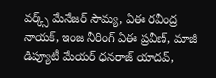వర్క్స్ మేనేజర్ సౌమ్య, ఏఈ రవీంద్ర నాయక్, ఇంజ నీరింగ్ ఏఈ ప్రవీణ్, మాజీ డిప్యూటీ మేయర్ ధనరాజ్ యాదవ్,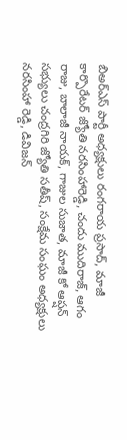బిఅర్ఎస్ పార్టీ అధ్యక్షులు రంగరాయ ప్రసాద్, మాజీ కార్పొరేటర్ జ్యోతి నరసింహారెడ్డి, చందు ముదిరాజ్, ఆగం రాజు, బాలాజీ నాయక్, గాజుల సుజాత, మాజీ కో ఆప్షన్ సభ్యులు చంద్రగిరి జ్యోతి సతీష్, సంక్షేమ సంఘం అధ్యక్షులు నరసింహా రెడ్డి, డివిజన్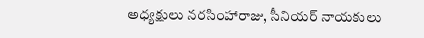అధ్యక్షులు నరసింహారాజు, సీనియర్ నాయకులు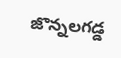జొన్నలగడ్డ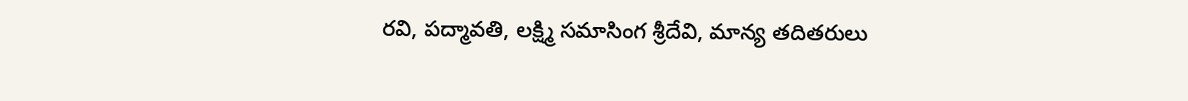రవి, పద్మావతి, లక్ష్మి సమాసింగ శ్రీదేవి, మాన్య తదితరులు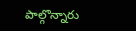పాల్గొన్నారు